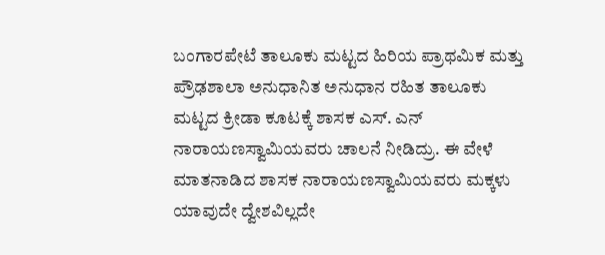ಬಂಗಾರಪೇಟೆ ತಾಲೂಕು ಮಟ್ಟದ ಹಿರಿಯ ಪ್ರಾಥಮಿಕ ಮತ್ತು ಪ್ರೌಢಶಾಲಾ ಅನುಧಾನಿತ ಅನುಧಾನ ರಹಿತ ತಾಲೂಕು ಮಟ್ಟದ ಕ್ರೀಡಾ ಕೂಟಕ್ಕೆ ಶಾಸಕ ಎಸ್. ಎನ್ ನಾರಾಯಣಸ್ವಾಮಿಯವರು ಚಾಲನೆ ನೀಡಿದ್ರು. ಈ ವೇಳೆ ಮಾತನಾಡಿದ ಶಾಸಕ ನಾರಾಯಣಸ್ವಾಮಿಯವರು ಮಕ್ಕಳು ಯಾವುದೇ ದ್ವೇಶವಿಲ್ಲದೇ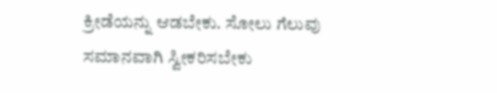ಕ್ರೀಡೆಯನ್ನು ಆಡಬೇಕು. ಸೋಲು ಗೆಲುವು ಸಮಾನವಾಗಿ ಸ್ವೀಕರಿಸಬೇಕು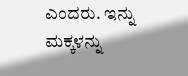ಎಂದರು. ಇನ್ನು ಮಕ್ಕಳನ್ನು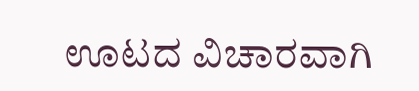ಊಟದ ವಿಚಾರವಾಗಿ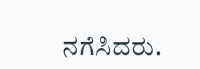ನಗೆಸಿದರು.